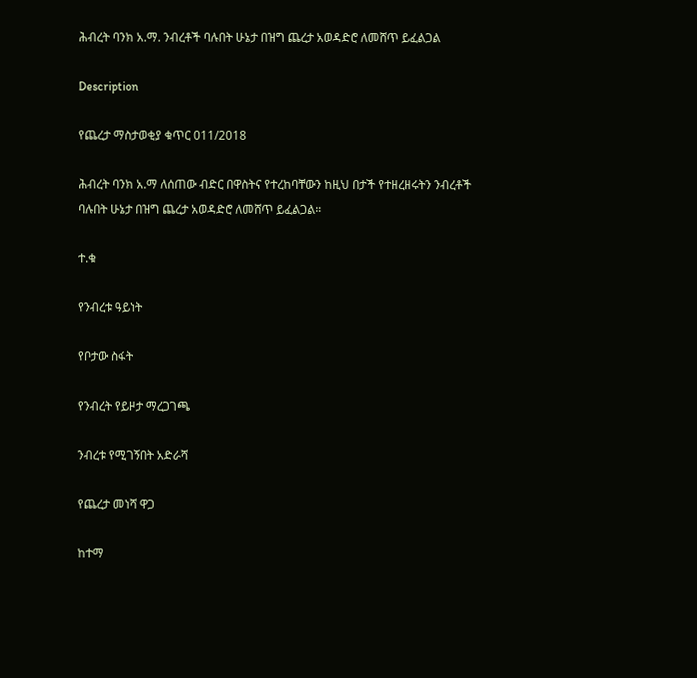ሕብረት ባንክ አ.ማ. ንብረቶች ባሉበት ሁኔታ በዝግ ጨረታ አወዳድሮ ለመሸጥ ይፈልጋል

Description

የጨረታ ማስታወቂያ ቁጥር 011/2018

ሕብረት ባንክ አ.ማ ለሰጠው ብድር በዋስትና የተረከባቸውን ከዚህ በታች የተዘረዘሩትን ንብረቶች ባሉበት ሁኔታ በዝግ ጨረታ አወዳድሮ ለመሸጥ ይፈልጋል።

ተ.ቁ

የንብረቱ ዓይነት

የቦታው ስፋት

የንብረት የይዞታ ማረጋገጫ

ንብረቱ የሚገኝበት አድራሻ

የጨረታ መነሻ ዋጋ

ከተማ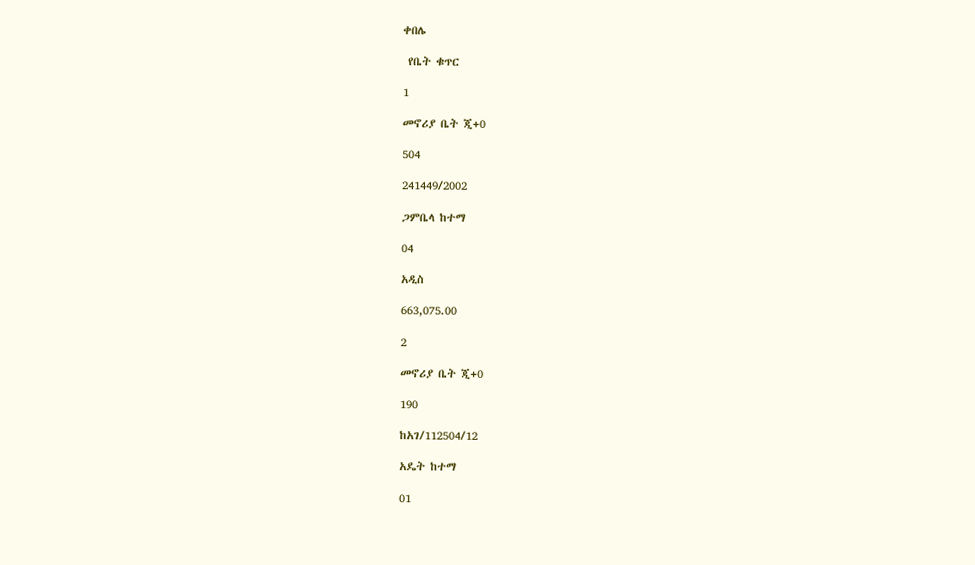ቀበሌ

 የቤት ቁጥር

1

መኖሪያ ቤት ጂ+0

504

241449/2002

ጋምቤላ ከተማ

04

አዲስ

663,075.00

2

መኖሪያ ቤት ጂ+0

190

ከአገ/112504/12

አዴት ከተማ

01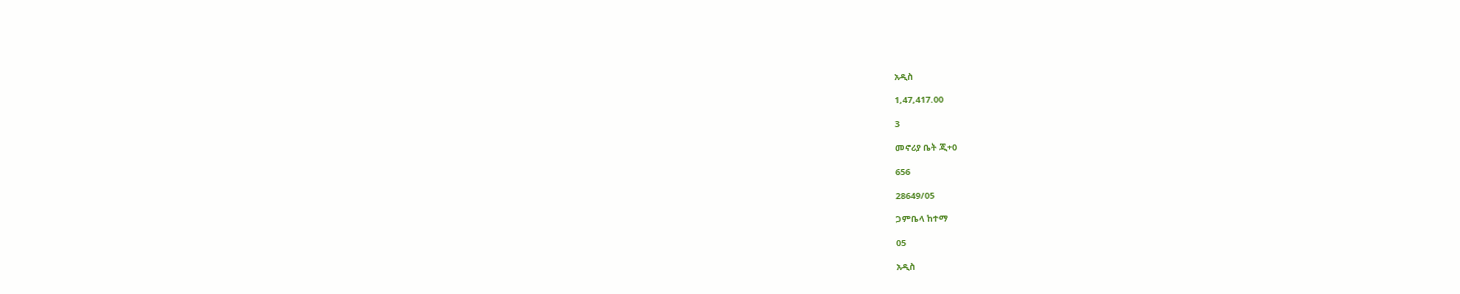አዲስ

1,47,417.00

3

መኖሪያ ቤት ጂ+0

656

28649/05

ጋምቤላ ከተማ

05

አዲስ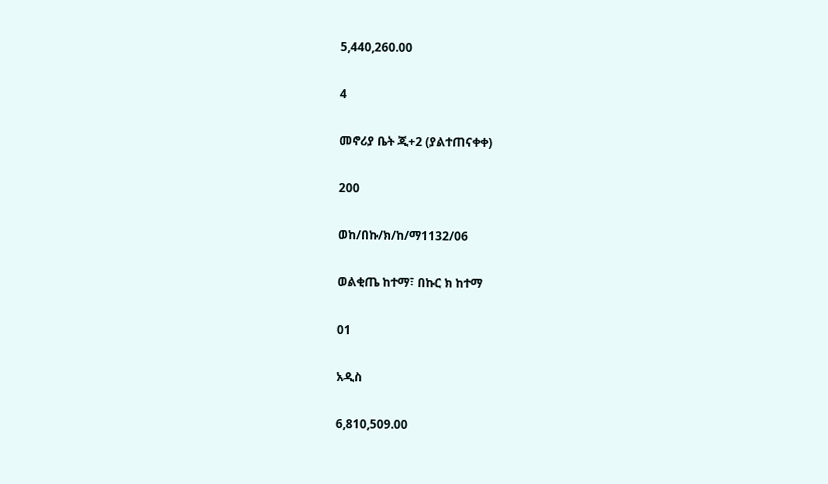5,440,260.00

4

መኖሪያ ቤት ጂ+2 (ያልተጠናቀቀ)

200

ወከ/በኩ/ክ/ከ/ማ1132/06

ወልቂጤ ከተማ፣ በኩር ክ ከተማ

01

አዲስ

6,810,509.00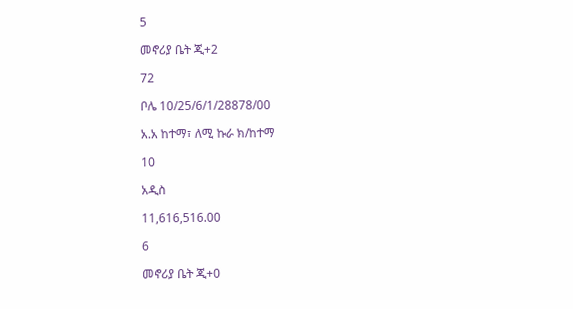5

መኖሪያ ቤት ጂ+2

72

ቦሌ 10/25/6/1/28878/00

አ.አ ከተማ፣ ለሚ ኩራ ክ/ከተማ

10

አዲስ

11,616,516.00

6

መኖሪያ ቤት ጂ+0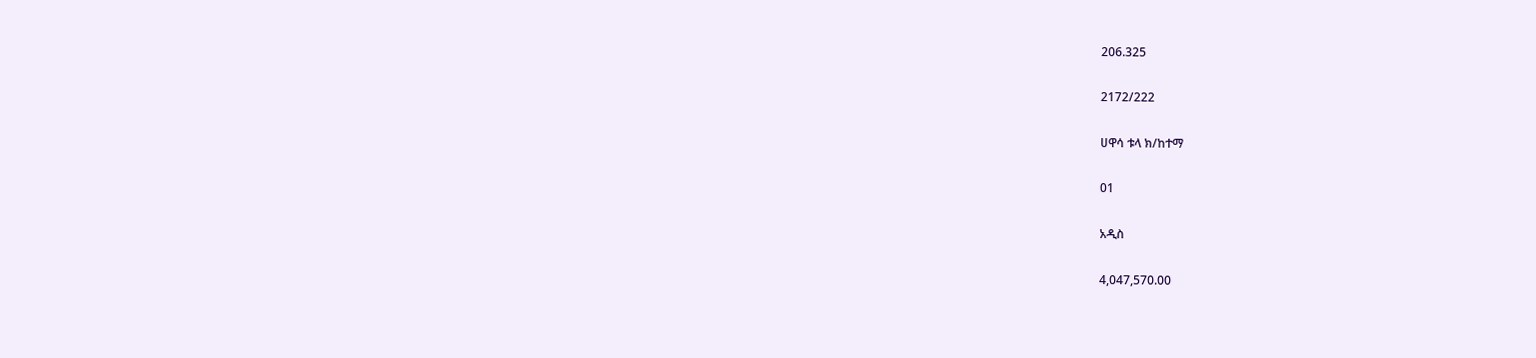206.325

2172/222

ሀዋሳ ቱላ ክ/ከተማ

01

አዲስ

4,047,570.00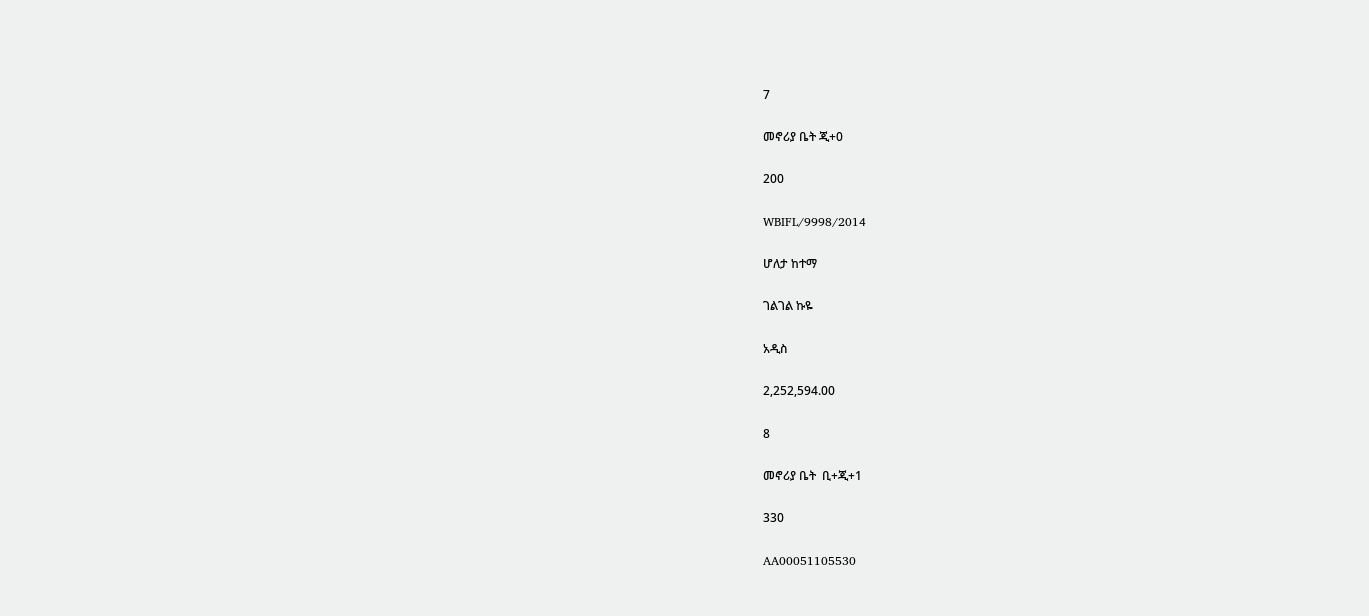7

መኖሪያ ቤት ጂ+0

200

WBIFL/9998/2014

ሆለታ ከተማ

ገልገል ኩዬ

አዲስ

2,252,594.00

8

መኖሪያ ቤት  ቢ+ጂ+1

330

AA00051105530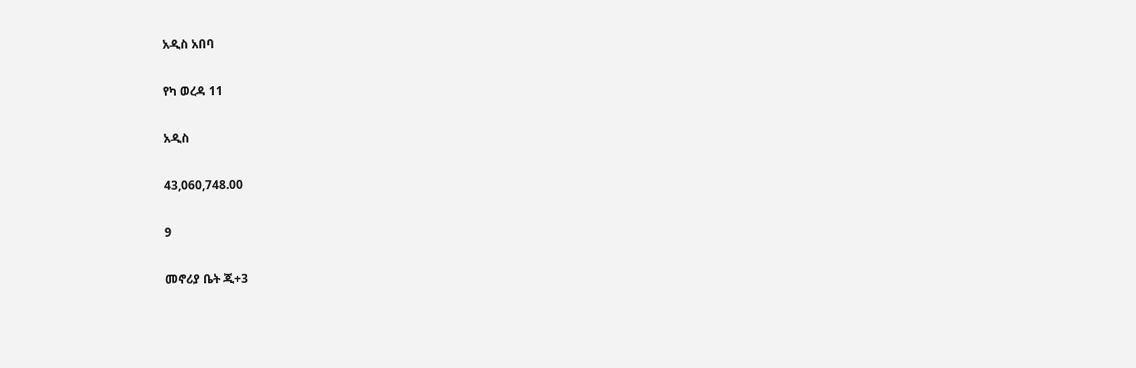አዲስ አበባ

የካ ወረዳ 11

አዲስ

43,060,748.00

9

መኖሪያ ቤት ጂ+3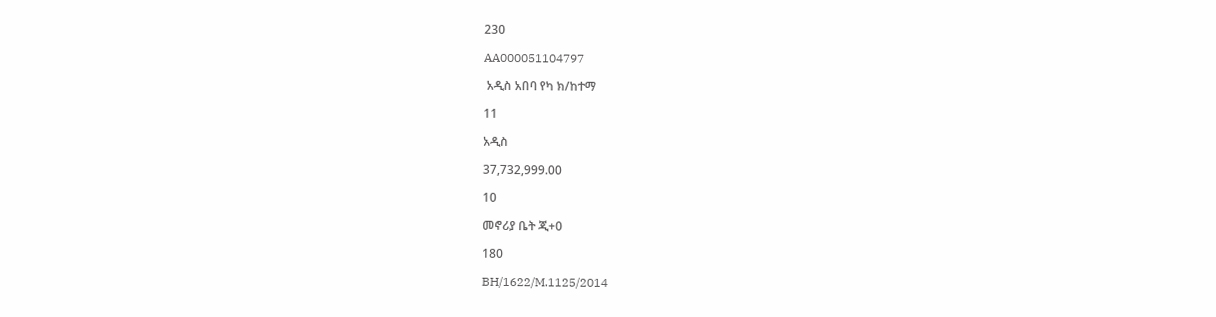230

AA000051104797

 አዲስ አበባ የካ ክ/ከተማ

11

አዲስ

37,732,999.00

10

መኖሪያ ቤት ጂ+0

180

BH/1622/M.1125/2014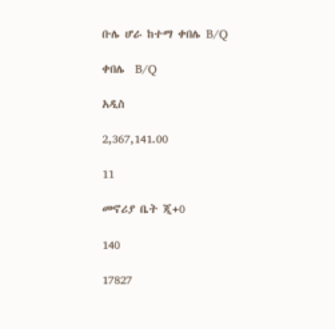ቡሌ ሆራ ከተማ ቀበሌ B/Q

ቀበሌ  B/Q

አዲስ

2,367,141.00

11

መኖሪያ ቤት ጂ+0

140

17827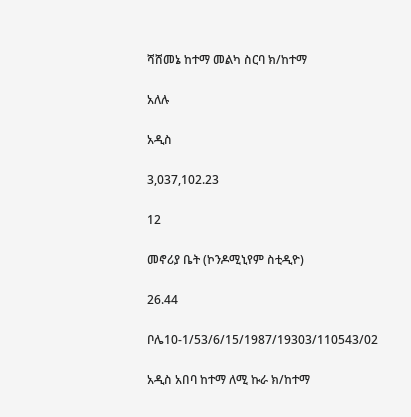ሻሸመኔ ከተማ መልካ ስርባ ክ/ከተማ

አለሉ

አዲስ

3,037,102.23

12

መኖሪያ ቤት (ኮንዶሚኒየም ስቲዲዮ)

26.44

ቦሌ10-1/53/6/15/1987/19303/110543/02

አዲስ አበባ ከተማ ለሚ ኩራ ክ/ከተማ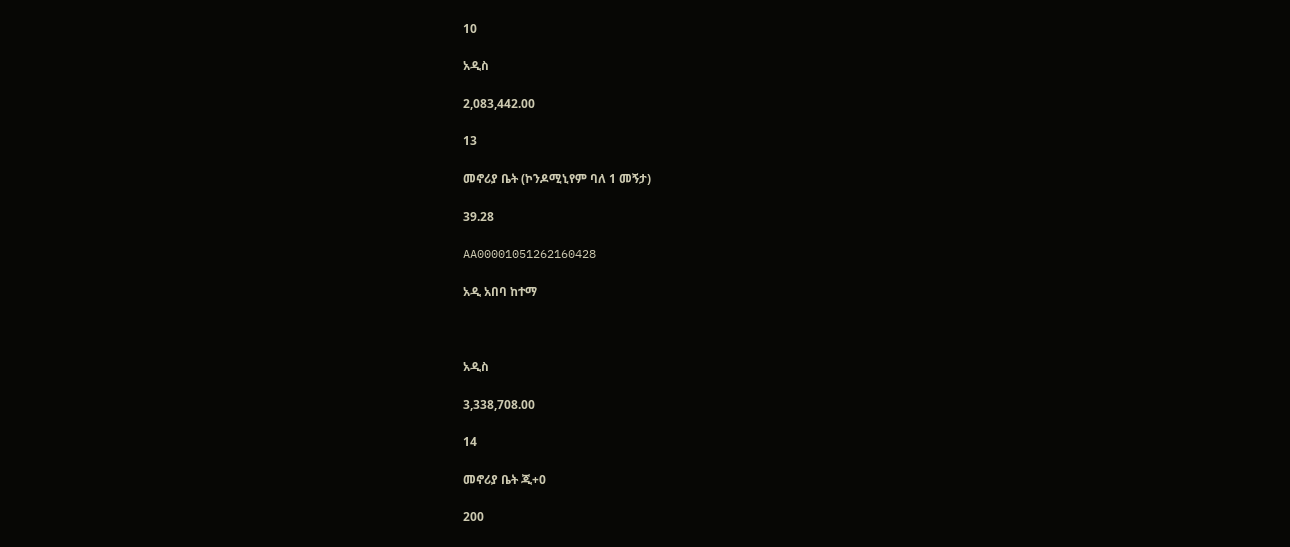10

አዲስ

2,083,442.00

13

መኖሪያ ቤት (ኮንዶሚኒየም ባለ 1 መኝታ)

39.28

AA00001051262160428

አዲ አበባ ከተማ



አዲስ

3,338,708.00

14

መኖሪያ ቤት ጂ+0

200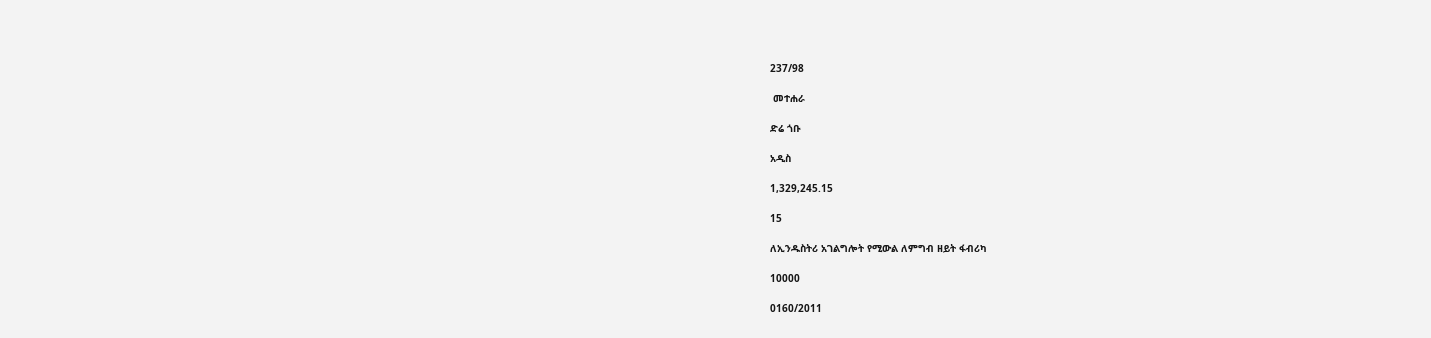237/98

 መተሐራ

ድሬ ጎቡ

አዲስ

1,329,245.15

15

ለኢንዱስትሪ አገልግሎት የሚውል ለምግብ ዘይት ፋብሪካ

10000

0160/2011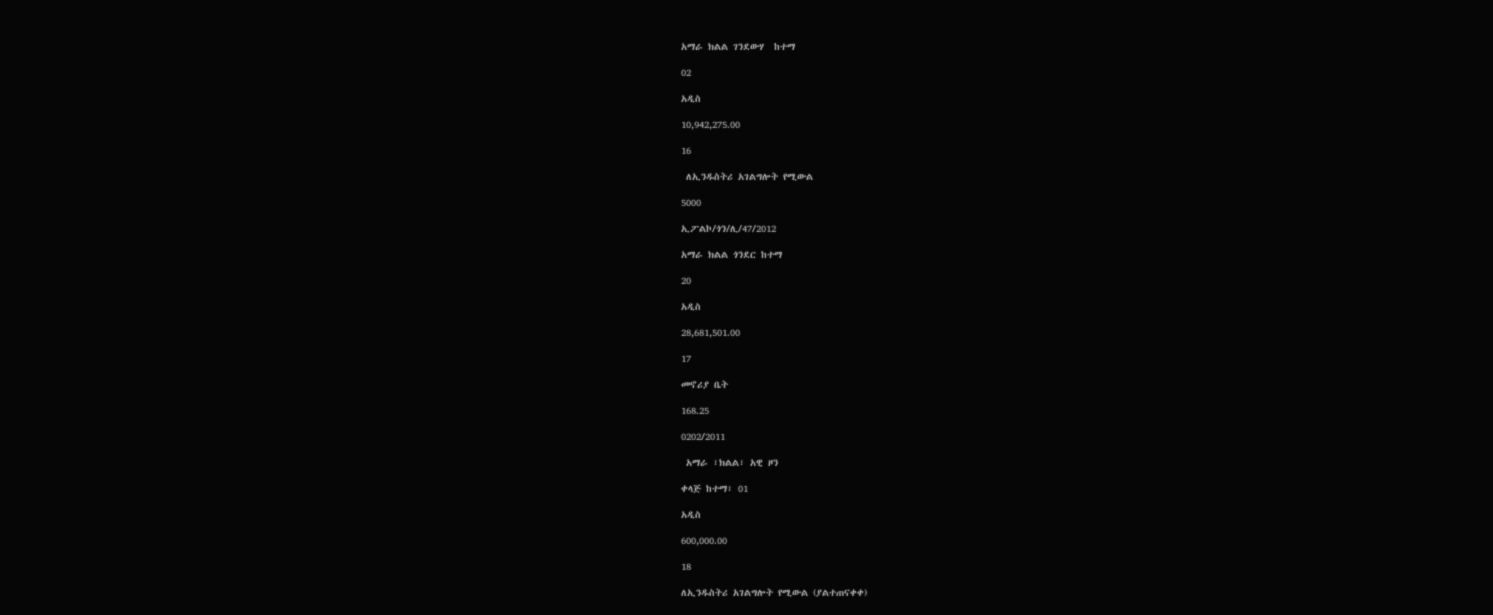አማራ ክልል ገንደውሃ  ከተማ

02

አዲስ

10,942,275.00

16

 ለኢንዱስትሪ አገልግሎት የሚውል

5000

ኢፖልኮ/ጎን/ሊ/47/2012

አማራ ክልል ጎንደር ከተማ

20

አዲስ

28,681,501.00

17

መኖሪያ ቤት

168.25

0202/2011

 አማራ ፣ክልል፣ አዊ ዞን

ቀላጅ ከተማ፣ 01

አዲስ

600,000.00

18

ለኢንዱስትሪ አገልግሎት የሚውል (ያልተጠናቀቀ)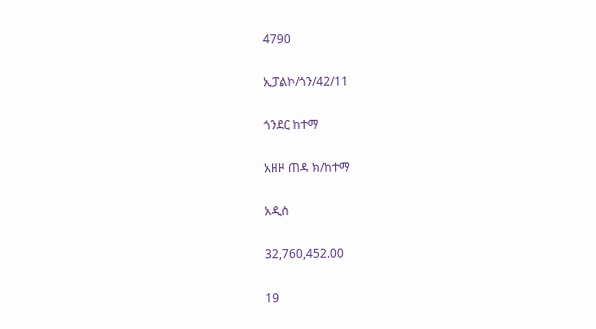4790

ኢፓልኮ/ጎን/42/11

ጎንደር ከተማ

አዘዞ ጠዳ ክ/ከተማ

አዲስ

32,760,452.00

19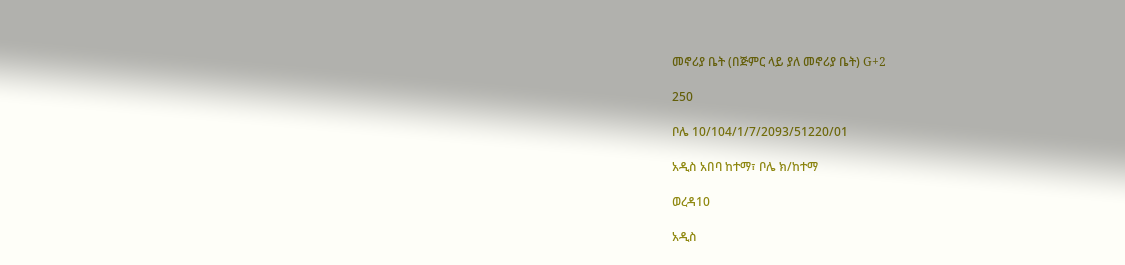መኖሪያ ቤት (በጅምር ላይ ያለ መኖሪያ ቤት) G+2

250

ቦሌ 10/104/1/7/2093/51220/01

አዲስ አበባ ከተማ፣ ቦሌ ክ/ከተማ

ወረዳ10

አዲስ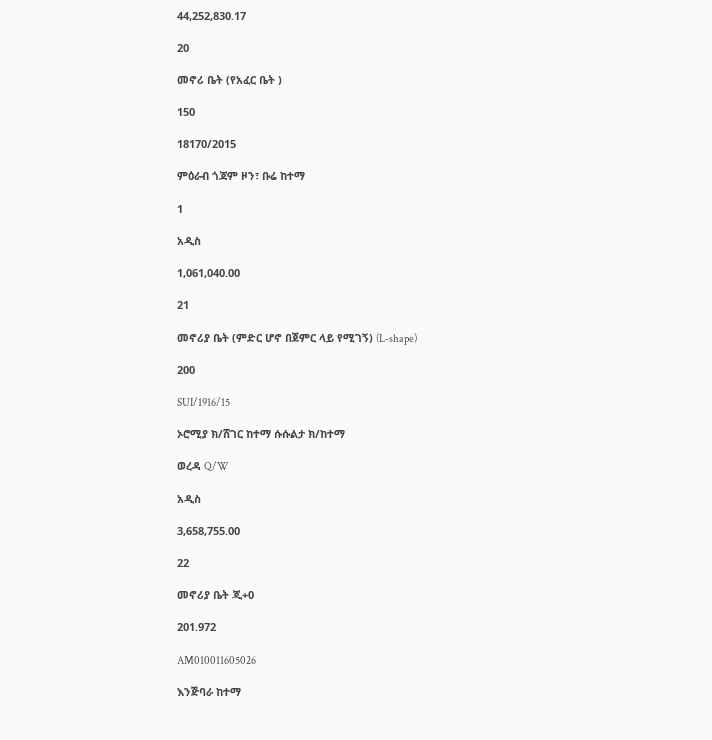44,252,830.17

20

መኖሪ ቤት (የአፈር ቤት )

150

18170/2015

ምዕራብ ጎጃም ዞን፣ ቡሬ ከተማ

1

አዲስ

1,061,040.00

21

መኖሪያ ቤት (ምድር ሆኖ በጀምር ላይ የሚገኝ) (L-shape)

200

SUI/1916/15

ኦሮሚያ ክ/ሸገር ከተማ ሱሱልታ ክ/ከተማ

ወረዳ Q/W

አዲስ

3,658,755.00

22

መኖሪያ ቤት ጂ+0

201.972

AM010011605026

እንጅባራ ከተማ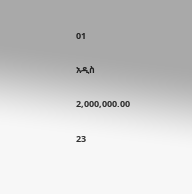01

አዲስ

2,000,000.00

23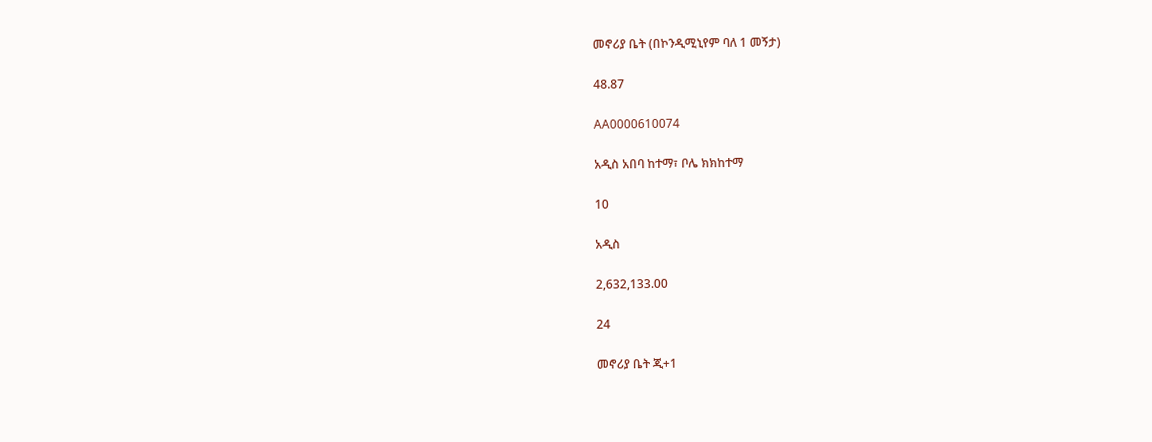መኖሪያ ቤት (በኮንዲሚኒየም ባለ 1 መኝታ)

48.87

AA0000610074

አዲስ አበባ ከተማ፣ ቦሌ ክክከተማ

10

አዲስ

2,632,133.00

24

መኖሪያ ቤት ጂ+1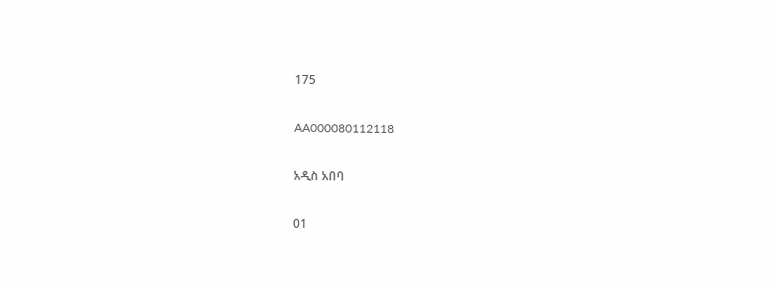175

AA000080112118

አዲስ አበባ

01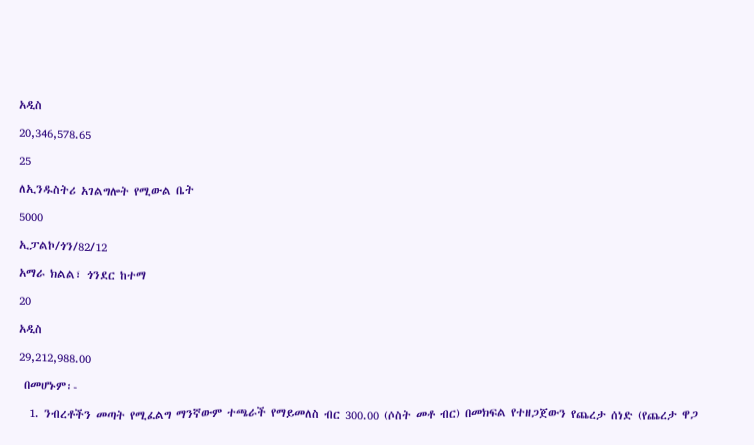አዲስ

20,346,578.65

25

ለኢንዱስትሪ አገልግሎት የሚውል ቤት

5000

ኢፓልኮ/ጎን/82/12

አማራ ክልል፣ ጎንደር ከተማ

20

አዲስ

29,212,988.00

 በመሆኑም፡-

  1. ንብረቶችን መጣት የሚፈልግ ማንኛውም ተጫራች የማይመለስ ብር 300.00 (ሶስት መቶ ብር) በመክፍል የተዘጋጀውን የጨረታ ሰነድ (የጨረታ ዋጋ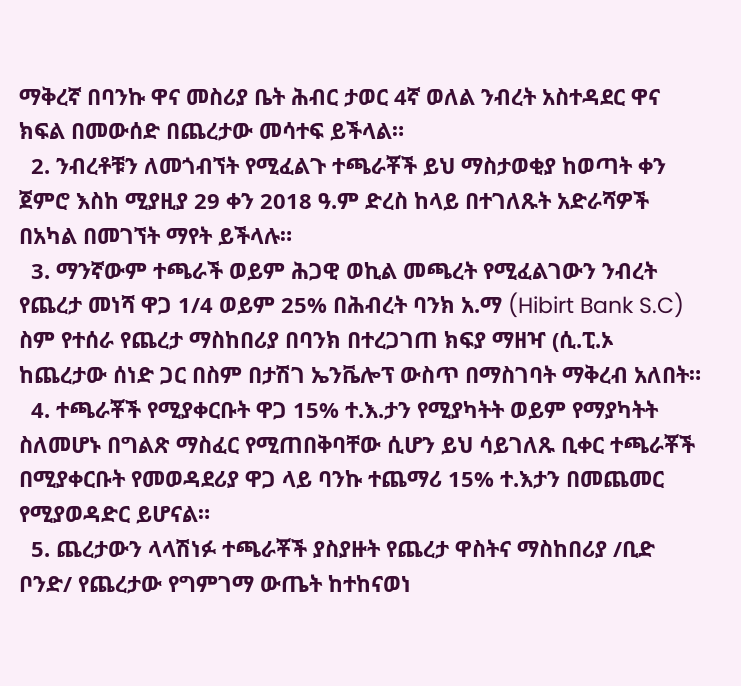ማቅረኛ በባንኩ ዋና መስሪያ ቤት ሕብር ታወር 4ኛ ወለል ንብረት አስተዳደር ዋና ክፍል በመውሰድ በጨረታው መሳተፍ ይችላል።
  2. ንብረቶቹን ለመጎብኘት የሚፈልጉ ተጫራቾች ይህ ማስታወቂያ ከወጣት ቀን ጀምሮ እስከ ሚያዚያ 29 ቀን 2018 ዓ.ም ድረስ ከላይ በተገለጹት አድራሻዎች በአካል በመገኘት ማየት ይችላሉ።
  3. ማንኛውም ተጫራች ወይም ሕጋዊ ወኪል መጫረት የሚፈልገውን ንብረት የጨረታ መነሻ ዋጋ 1/4 ወይም 25% በሕብረት ባንክ አ.ማ (Hibirt Bank S.C) ስም የተሰራ የጨረታ ማስከበሪያ በባንክ በተረጋገጠ ክፍያ ማዘዣ (ሲ.ፒ.ኦ ከጨረታው ሰነድ ጋር በስም በታሽገ ኤንቬሎፕ ውስጥ በማስገባት ማቅረብ አለበት።
  4. ተጫራቾች የሚያቀርቡት ዋጋ 15% ተ.እ.ታን የሚያካትት ወይም የማያካትት ስለመሆኑ በግልጽ ማስፈር የሚጠበቅባቸው ሲሆን ይህ ሳይገለጹ ቢቀር ተጫራቾች በሚያቀርቡት የመወዳደሪያ ዋጋ ላይ ባንኩ ተጨማሪ 15% ተ.እታን በመጨመር የሚያወዳድር ይሆናል።
  5. ጨረታውን ላላሽነፉ ተጫራቾች ያስያዙት የጨረታ ዋስትና ማስከበሪያ /ቢድ ቦንድ/ የጨረታው የግምገማ ውጤት ከተከናወነ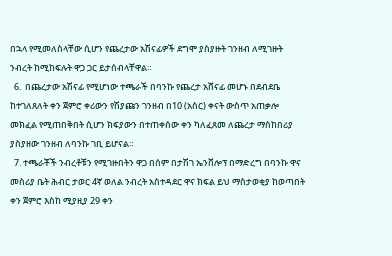በኋላ የሚመለስላቸው ሲሆን የጨረታው አሽናፊዎች ደግሞ ያስያዙት ገንዘብ ለሚገዙት ንብረት ከሚከፍሉት ዋጋ ጋር ይታሰብላቸዋል።
  6.  በጨረታው አሽናፊ የሚሆነው ተጫራች በባንኩ የጨረታ አሸናፊ መሆኑ በደብደቤ ከተገለጸለት ቀን ጀምሮ ቀሪውን የሽያጩን ገንዘብ በ10 (አስር) ቀናት ውስጥ አጠቃሎ መክፈል የሚጠበቅበት ሲሆን ክፍያውን በተጠቀሰው ቀን ካለፈጸመ ለጨረታ ማስከበሪያ ያስያዘው ገንዘብ ለባንኩ ገቢ ይሆናል።
  7. ተጫራቾች ንብረቶቹን የሚገዙበትን ዋጋ በሰም በታሽገ ኤንቨሎፕ በማድረግ በባንኩ ዋና መስሪያ ቤት ሕብር ታወር 4ኛ ወለል ንብረት አስተዳደር ዋና ክፍል ይህ ማስታወቂያ ከወጣበት ቀን ጀምሮ እስከ ሚያዚያ 29 ቀን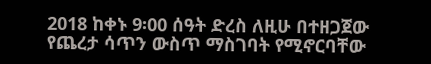2018 ከቀኑ 9፡00 ሰዓት ድረስ ለዚሁ በተዘጋጀው የጨረታ ሳጥን ውስጥ ማስገባት የሚኖርባቸው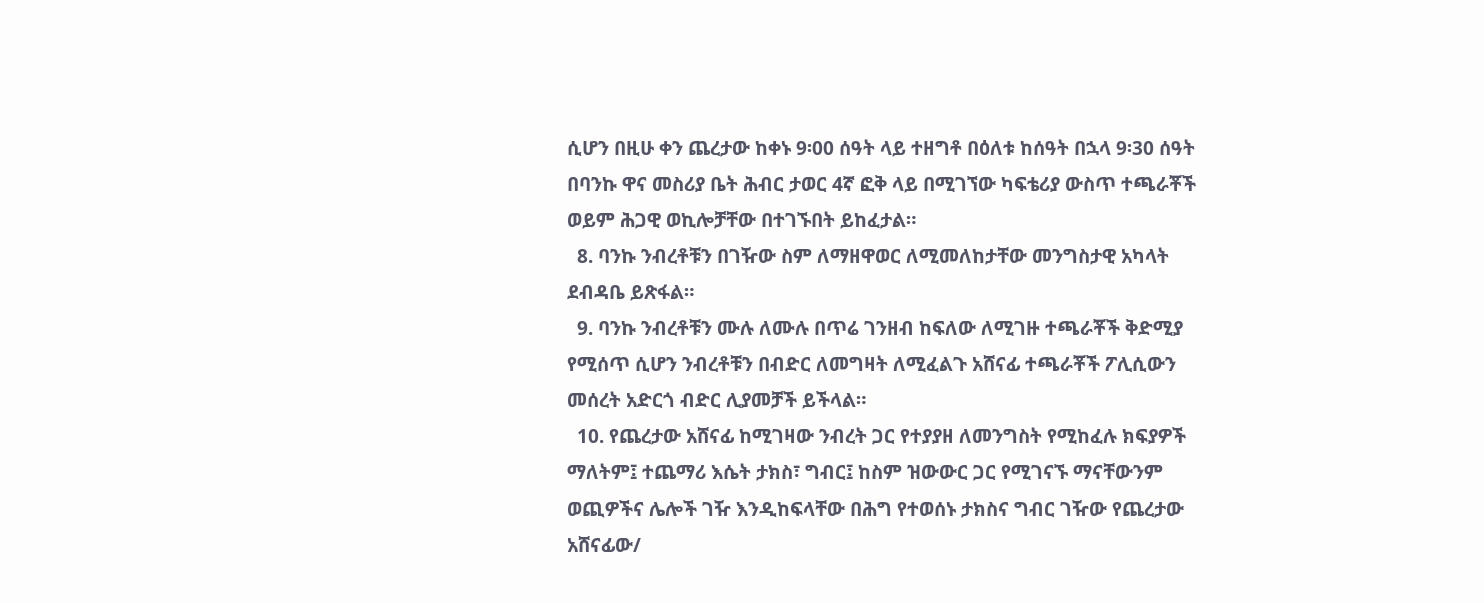ሲሆን በዚሁ ቀን ጨረታው ከቀኑ 9፡00 ሰዓት ላይ ተዘግቶ በዕለቱ ከሰዓት በኋላ 9፡30 ሰዓት በባንኩ ዋና መስሪያ ቤት ሕብር ታወር 4ኛ ፎቅ ላይ በሚገኘው ካፍቴሪያ ውስጥ ተጫራቾች ወይም ሕጋዊ ወኪሎቻቸው በተገኙበት ይከፈታል።
  8. ባንኩ ንብረቶቹን በገዥው ስም ለማዘዋወር ለሚመለከታቸው መንግስታዊ አካላት ደብዳቤ ይጽፋል።
  9. ባንኩ ንብረቶቹን ሙሉ ለሙሉ በጥሬ ገንዘብ ከፍለው ለሚገዙ ተጫራቾች ቅድሚያ የሚሰጥ ሲሆን ንብረቶቹን በብድር ለመግዛት ለሚፈልጉ አሸናፊ ተጫራቾች ፖሊሲውን መሰረት አድርጎ ብድር ሊያመቻች ይችላል።
  10. የጨረታው አሸናፊ ከሚገዛው ንብረት ጋር የተያያዘ ለመንግስት የሚከፈሉ ክፍያዎች ማለትም፤ ተጨማሪ እሴት ታክስ፣ ግብር፤ ከስም ዝውውር ጋር የሚገናኙ ማናቸውንም ወጪዎችና ሌሎች ገዥ እንዲከፍላቸው በሕግ የተወሰኑ ታክስና ግብር ገዥው የጨረታው አሸናፊው/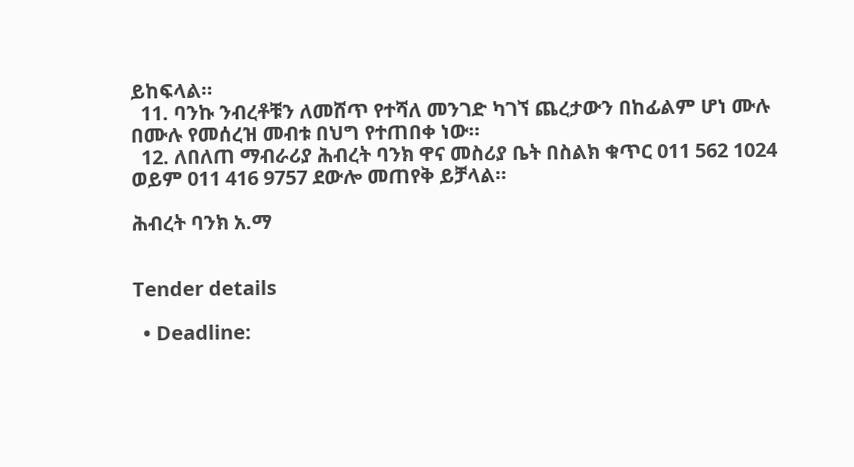ይከፍላል።
  11. ባንኩ ንብረቶቹን ለመሸጥ የተሻለ መንገድ ካገኘ ጨረታውን በከፊልም ሆነ ሙሉ በሙሉ የመሰረዝ መብቱ በህግ የተጠበቀ ነው።
  12. ለበለጠ ማብራሪያ ሕብረት ባንክ ዋና መስሪያ ቤት በስልክ ቁጥር 011 562 1024 ወይም 011 416 9757 ደውሎ መጠየቅ ይቻላል።

ሕብረት ባንክ አ.ማ


Tender details

  • Deadline: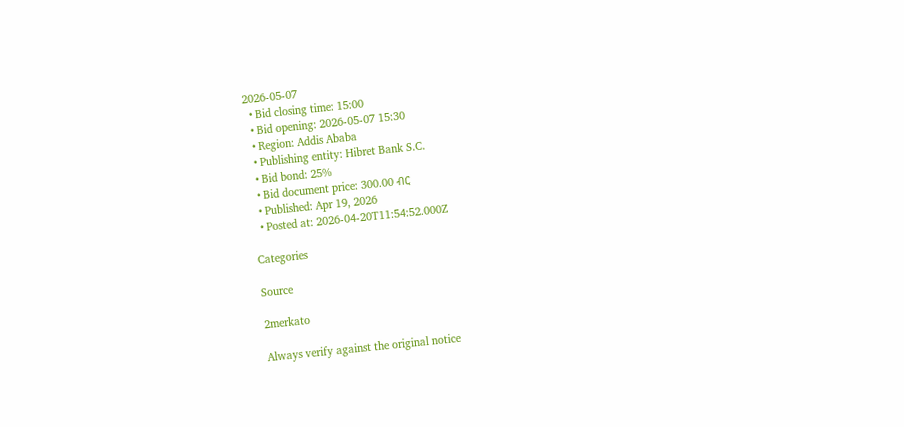2026-05-07
  • Bid closing time: 15:00
  • Bid opening: 2026-05-07 15:30
  • Region: Addis Ababa
  • Publishing entity: Hibret Bank S.C.
  • Bid bond: 25%
  • Bid document price: 300.00 ብር
  • Published: Apr 19, 2026
  • Posted at: 2026-04-20T11:54:52.000Z

Categories

Source

2merkato

Always verify against the original notice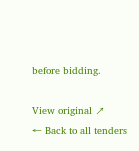before bidding.

View original ↗
← Back to all tenders